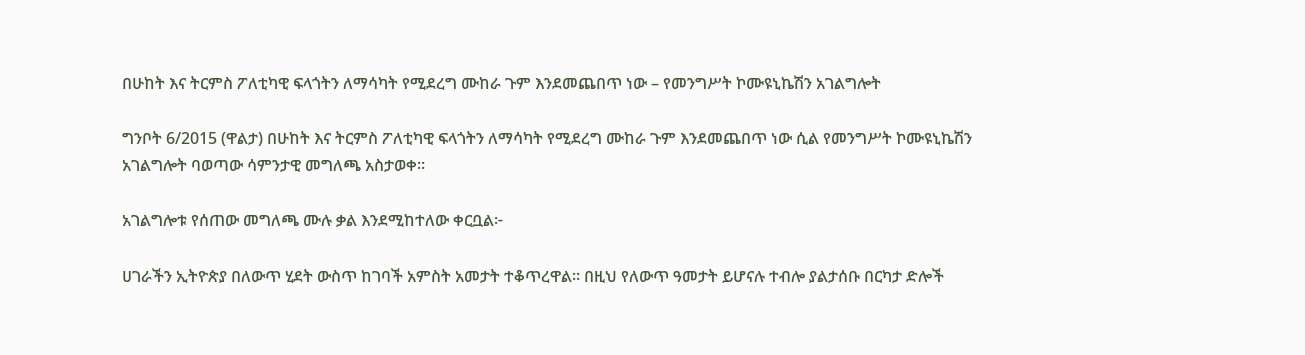በሁከት እና ትርምስ ፖለቲካዊ ፍላጎትን ለማሳካት የሚደረግ ሙከራ ጉም እንደመጨበጥ ነው – የመንግሥት ኮሙዩኒኬሽን አገልግሎት

ግንቦት 6/2015 (ዋልታ) በሁከት እና ትርምስ ፖለቲካዊ ፍላጎትን ለማሳካት የሚደረግ ሙከራ ጉም እንደመጨበጥ ነው ሲል የመንግሥት ኮሙዩኒኬሽን አገልግሎት ባወጣው ሳምንታዊ መግለጫ አስታወቀ።

አገልግሎቱ የሰጠው መግለጫ ሙሉ ቃል እንደሚከተለው ቀርቧል፦

ሀገራችን ኢትዮጵያ በለውጥ ሂደት ውስጥ ከገባች አምስት አመታት ተቆጥረዋል። በዚህ የለውጥ ዓመታት ይሆናሉ ተብሎ ያልታሰቡ በርካታ ድሎች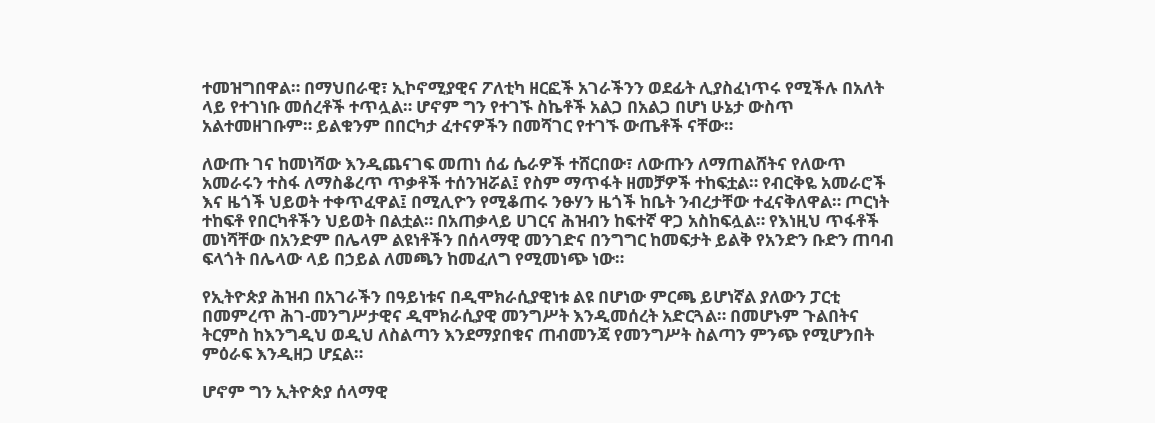ተመዝግበዋል። በማህበራዊ፣ ኢኮኖሚያዊና ፖለቲካ ዘርፎች አገራችንን ወደፊት ሊያስፈነጥሩ የሚችሉ በአለት ላይ የተገነቡ መሰረቶች ተጥሏል። ሆኖም ግን የተገኙ ስኬቶች አልጋ በአልጋ በሆነ ሁኔታ ውስጥ አልተመዘገቡም። ይልቁንም በበርካታ ፈተናዎችን በመሻገር የተገኙ ውጤቶች ናቸው።

ለውጡ ገና ከመነሻው እንዲጨናገፍ መጠነ ሰፊ ሴራዎች ተሸርበው፣ ለውጡን ለማጠልሸትና የለውጥ አመራሩን ተስፋ ለማስቆረጥ ጥቃቶች ተሰንዝሯል፤ የስም ማጥፋት ዘመቻዎች ተከፍቷል። የብርቅዬ አመራሮች እና ዜጎች ህይወት ተቀጥፈዋል፤ በሚሊዮን የሚቆጠሩ ንፁሃን ዜጎች ከቤት ንብረታቸው ተፈናቅለዋል። ጦርነት ተከፍቶ የበርካቶችን ህይወት በልቷል። በአጠቃላይ ሀገርና ሕዝብን ከፍተኛ ዋጋ አስከፍሏል። የእነዚህ ጥፋቶች መነሻቸው በአንድም በሌላም ልዩነቶችን በሰላማዊ መንገድና በንግግር ከመፍታት ይልቅ የአንድን ቡድን ጠባብ ፍላጎት በሌላው ላይ በኃይል ለመጫን ከመፈለግ የሚመነጭ ነው።

የኢትዮጵያ ሕዝብ በአገራችን በዓይነቱና በዲሞክራሲያዊነቱ ልዩ በሆነው ምርጫ ይሆነኛል ያለውን ፓርቲ በመምረጥ ሕገ-መንግሥታዊና ዲሞክራሲያዊ መንግሥት እንዲመሰረት አድርጓል። በመሆኑም ጉልበትና ትርምስ ከእንግዲህ ወዲህ ለስልጣን እንደማያበቁና ጠብመንጃ የመንግሥት ስልጣን ምንጭ የሚሆንበት ምዕራፍ እንዲዘጋ ሆኗል።

ሆኖም ግን ኢትዮጵያ ሰላማዊ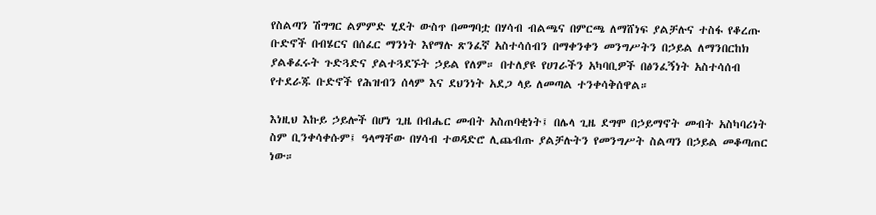የስልጣን ሽግግር ልምምድ ሂደት ውስጥ በመግባቷ በሃሳብ ብልጫና በምርጫ ለማሸነፍ ያልቻሉና ተስፋ የቆረጡ ቡድኖች በብሄርና በሰፈር ማንነት እየማሉ ጽንፈኛ አስተሳሰብን በማቀንቀን መንግሥትን በኃይል ለማንበርከክ ያልቆፈሩት ጉድጓድና ያልተጓደኙት ኃይል የለም። በተለያዩ የሀገራችን አካባቢዎች በፅንፈኝነት አስተሳሰብ የተደራጁ ቡድኖች የሕዝብን ሰላም እና ደህንነት አደጋ ላይ ለመጣል ተንቀሳቅሰዋል።

እነዚህ እኩይ ኃይሎች በሆነ ጊዜ በብሔር መብት አስጠባቂነት፤ በሌላ ጊዜ ደግሞ በኃይማኖት መብት አስካባሪነት ስም ቢንቀሳቀሱም፤ ዓላማቸው በሃሳብ ተወዳድሮ ሊጨብጡ ያልቻሉትን የመንግሥት ስልጣን በኃይል መቆጣጠር ነው።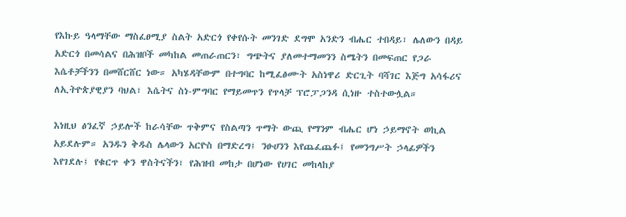የእኩይ ዓላማቸው ማስፈፀሚያ ስልት አድርጎ የቀየሱት መንገድ ደግሞ አንድን ብሔር ተበዳይ፣ ሌለውን በዳይ አድርጎ በመሳልና በሕዝቦች መካከል መጠራጠርን፣ ግጭትና ያለመተማመንን ስሜትን በመፍጠር የጋራ እሴቶቻችንን በመሸርሸር ነው። አካሄዳቸውም በተግባር ከሚፈፅሙት አስነዋሪ ድርጊት ባሻገር እጅግ አሳፋሪና ለኢትዮጵያዊያን ባህል፣ እሴትና ስነ-ምግባር የማይመጥን የጥላቻ ፕሮፓጋንዳ ሲነዙ ተስተውሏል።

እነዚህ ፅንፈኛ ኃይሎች ከራሳቸው ጥቅምና የስልጣን ጥማት ውጪ የማንም ብሔር ሆነ ኃይማኖት ወኪል አይደሉም። አንዱን ቅዱስ ሌላውን አርዮስ በማድረግ፤ ንፁሀንን እየጨፈጨፉ፤ የመንግሥት ኃላፊዎችን እየገደሉ፤ የቁርጥ ቀን ዋስትናችን፣ የሕዝብ መከታ በሆነው የሀገር መከላከያ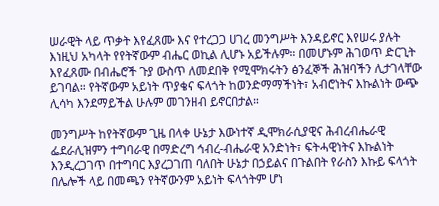ሠራዊት ላይ ጥቃት እየፈጸሙ እና የተረጋጋ ሀገረ መንግሥት እንዳይኖር እየሠሩ ያሉት እነዚህ አካላት የየትኛውም ብሔር ወኪል ሊሆኑ አይችሉም። በመሆኑም ሕገወጥ ድርጊት እየፈጸሙ በብሔሮች ጉያ ውስጥ ለመደበቅ የሚሞክሩትን ፅንፈኞች ሕዝባችን ሊታገላቸው ይገባል። የትኛውም አይነት ጥያቄና ፍላጎት ከወንድማማችነት፣ አብሮነትና እኩልነት ውጭ ሊሳካ እንደማይችል ሁሉም መገንዘብ ይኖርበታል።

መንግሥት ከየትኛውም ጊዜ በላቀ ሁኔታ እውነተኛ ዲሞክራሲያዊና ሕብረብሔራዊ ፌደራሊዝምን ተግባራዊ በማድረግ ኅብረ-ብሔራዊ አንድነት፣ ፍትሓዊነትና እኩልነት እንዲረጋገጥ በተግባር እያረጋገጠ ባለበት ሁኔታ በኃይልና በጉልበት የራስን እኩይ ፍላጎት በሌሎች ላይ በመጫን የትኛውንም አይነት ፍላጎትም ሆነ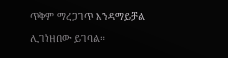ጥቅም ማረጋገጥ እንዳማይቻል ሊገነዘበው ይገባል።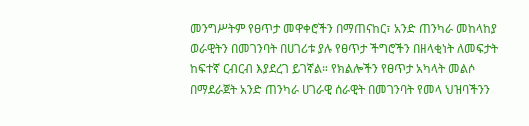መንግሥትም የፀጥታ መዋቀሮችን በማጠናከር፣ አንድ ጠንካራ መከላከያ ወራዊትን በመገንባት በሀገሪቱ ያሉ የፀጥታ ችግሮችን በዘላቂነት ለመፍታት ከፍተኛ ርብርብ እያደረገ ይገኛል። የክልሎችን የፀጥታ አካላት መልሶ በማደራጀት አንድ ጠንካራ ሀገራዊ ሰራዊት በመገንባት የመላ ህዝባችንን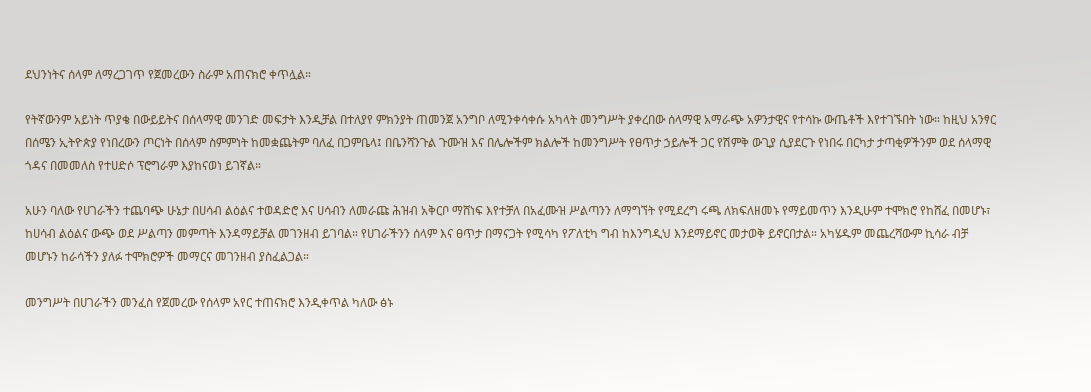ደህንነትና ሰላም ለማረጋገጥ የጀመረውን ስራም አጠናክሮ ቀጥሏል።

የትኛውንም አይነት ጥያቄ በውይይትና በሰላማዊ መንገድ መፍታት እንዲቻል በተለያየ ምክንያት ጠመንጀ አንግቦ ለሚንቀሳቀሱ አካላት መንግሥት ያቀረበው ሰላማዊ አማራጭ አዎንታዊና የተሳኩ ውጤቶች እየተገኙበት ነው። ከዚህ አንፃር በሰሜን ኢትዮጵያ የነበረውን ጦርነት በሰላም ስምምነት ከመቋጨትም ባለፈ በጋምቤላ፤ በቤንሻንጉል ጉሙዝ እና በሌሎችም ክልሎች ከመንግሥት የፀጥታ ኃይሎች ጋር የሽምቅ ውጊያ ሲያደርጉ የነበሩ በርካታ ታጣቂዎችንም ወደ ሰላማዊ ጎዳና በመመለስ የተሀድሶ ፕሮግራም እያከናወነ ይገኛል።

አሁን ባለው የሀገራችን ተጨባጭ ሁኔታ በሀሳብ ልዕልና ተወዳድሮ እና ሀሳብን ለመራጩ ሕዝብ አቅርቦ ማሸነፍ እየተቻለ በአፈሙዝ ሥልጣንን ለማግኘት የሚደረግ ሩጫ ለክፍለዘመኑ የማይመጥን እንዲሁም ተሞክሮ የከሸፈ በመሆኑ፣ ከሀሳብ ልዕልና ውጭ ወደ ሥልጣን መምጣት እንዳማይቻል መገንዘብ ይገባል። የሀገራችንን ሰላም እና ፀጥታ በማናጋት የሚሳካ የፖለቲካ ግብ ከእንግዲህ እንደማይኖር መታወቅ ይኖርበታል። አካሄዱም መጨረሻውም ኪሳራ ብቻ መሆኑን ከራሳችን ያለፉ ተሞክሮዎች መማርና መገንዘብ ያስፈልጋል።

መንግሥት በሀገራችን መንፈስ የጀመረው የሰላም አየር ተጠናክሮ እንዲቀጥል ካለው ፅኑ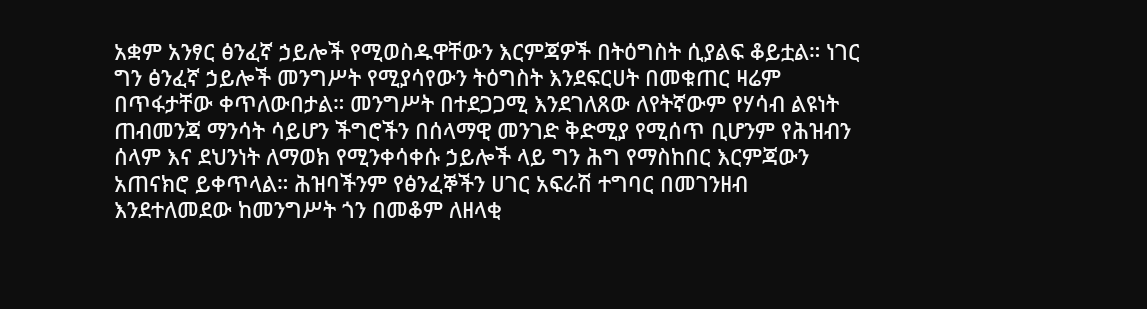አቋም አንፃር ፅንፈኛ ኃይሎች የሚወስዱዋቸውን እርምጃዎች በትዕግስት ሲያልፍ ቆይቷል። ነገር ግን ፅንፈኛ ኃይሎች መንግሥት የሚያሳየውን ትዕግስት እንደፍርሀት በመቁጠር ዛሬም በጥፋታቸው ቀጥለውበታል። መንግሥት በተደጋጋሚ እንደገለጸው ለየትኛውም የሃሳብ ልዩነት ጠብመንጃ ማንሳት ሳይሆን ችግሮችን በሰላማዊ መንገድ ቅድሚያ የሚሰጥ ቢሆንም የሕዝብን ሰላም እና ደህንነት ለማወክ የሚንቀሳቀሱ ኃይሎች ላይ ግን ሕግ የማስከበር እርምጃውን አጠናክሮ ይቀጥላል። ሕዝባችንም የፅንፈኞችን ሀገር አፍራሽ ተግባር በመገንዘብ እንደተለመደው ከመንግሥት ጎን በመቆም ለዘላቂ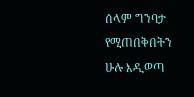ሰላም ግንባታ የሚጠበቅበትን ሁሉ እዲወጣ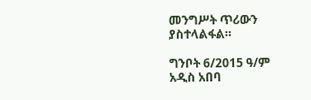መንግሥት ጥሪውን ያስተላልፋል።

ግንቦት 6/2015 ዓ/ም
አዲስ አበባ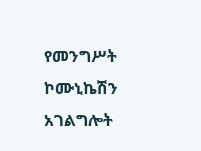የመንግሥት ኮሙኒኬሽን አገልግሎት